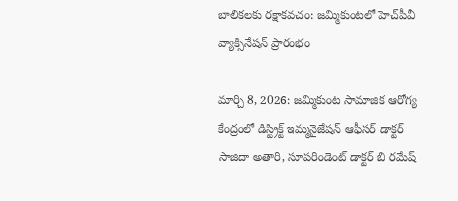బాలికలకు రక్షాకవచం: జమ్మికుంటలో హెచ్‌పీవీ వ్యాక్సినేషన్ ప్రారంభం

మార్చి 8, 2026: జమ్మికుంట సామాజిక ఆరోగ్య కేంద్రంలో డిస్ట్రిక్ట్ ఇమ్మనైజేషన్ ఆఫీసర్ డాక్టర్ సాజిదా అతారి, సూపరిండెంట్ డాక్టర్ బి రమేష్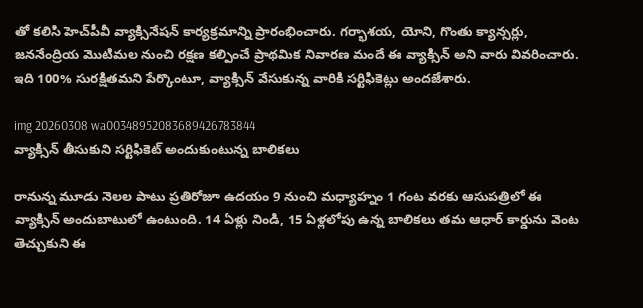తో కలిసి హెచ్‌పీవీ వ్యాక్సినేషన్ కార్యక్రమాన్ని ప్రారంభించారు. గర్భాశయ, యోని, గొంతు క్యాన్సర్లు, జననేంద్రియ మొటిమల నుంచి రక్షణ కల్పించే ప్రాథమిక నివారణ మందే ఈ వ్యాక్సిన్ అని వారు వివరించారు. ఇది 100% సురక్షితమని పేర్కొంటూ, వ్యాక్సిన్ వేసుకున్న వారికి సర్టిఫికెట్లు అందజేశారు.

img 20260308 wa00348952083689426783844
వ్యాక్సిన్ తీసుకుని సర్టిఫికెట్ అందుకుంటున్న బాలికలు

రానున్న మూడు నెలల పాటు ప్రతిరోజూ ఉదయం 9 నుంచి మధ్యాహ్నం 1 గంట వరకు ఆసుపత్రిలో ఈ వ్యాక్సిన్ అందుబాటులో ఉంటుంది. 14 ఏళ్లు నిండి, 15 ఏళ్లలోపు ఉన్న బాలికలు తమ ఆధార్ కార్డును వెంట తెచ్చుకుని ఈ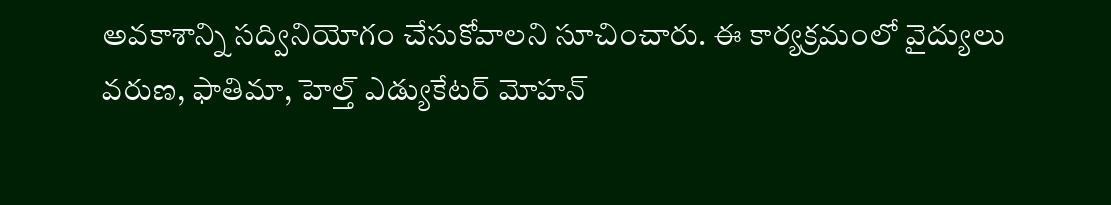అవకాశాన్ని సద్వినియోగం చేసుకోవాలని సూచించారు. ఈ కార్యక్రమంలో వైద్యులు వరుణ, ఫాతిమా, హెల్త్ ఎడ్యుకేటర్ మోహన్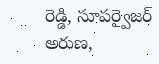రెడ్డి, సూపర్వైజర్ అరుణ,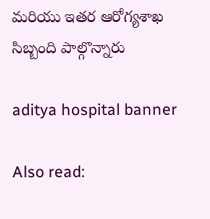మరియు ఇతర ఆరోగ్యశాఖ సిబ్బంది పాల్గొన్నారు

aditya hospital banner

Also read: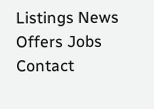Listings News Offers Jobs Contact